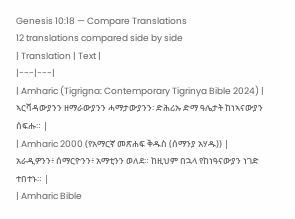Genesis 10:18 — Compare Translations
12 translations compared side by side
| Translation | Text |
|---|---|
| Amharic (Tigrigna: Contemporary Tigrinya Bible 2024) | ኣርቫዳውያንን ዘማራውያንን ሓማታውያንን፡ ድሕሪኡ ድማ ዓሌታት ከነኣናውያን ሰፍሑ። |
| Amharic 2000 (የአማርኛ መጽሐፍ ቅዱስ (ሰማንያ አሃዱ)) | አራዲዎንን፥ ሰማርዮንን፥ አማቲንን ወለደ። ከዚህም በኋላ የከነዓናውያን ነገድ ተበተኑ። |
| Amharic Bible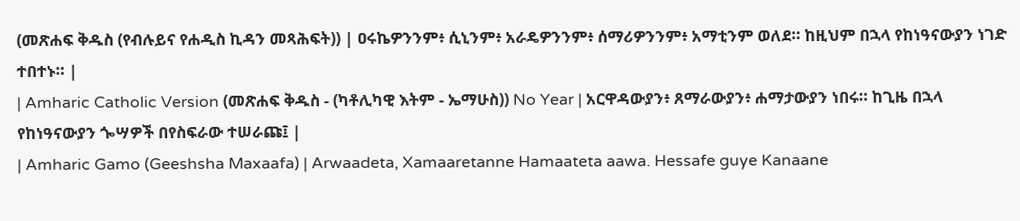(መጽሐፍ ቅዱስ (የብሉይና የሐዲስ ኪዳን መጻሕፍት)) | ዐሩኬዎንንም፥ ሲኒንም፥ አራዴዎንንም፥ ሰማሪዎንንም፥ አማቲንም ወለደ። ከዚህም በኋላ የከነዓናውያን ነገድ ተበተኑ። |
| Amharic Catholic Version (መጽሐፍ ቅዱስ - (ካቶሊካዊ እትም - ኤማሁስ)) No Year | አርዋዳውያን፥ ጸማራውያን፥ ሐማታውያን ነበሩ። ከጊዜ በኋላ የከነዓናውያን ጐሣዎች በየስፍራው ተሠራጩ፤ |
| Amharic Gamo (Geeshsha Maxaafa) | Arwaadeta, Xamaaretanne Hamaateta aawa. Hessafe guye Kanaane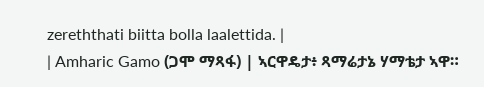zereththati biitta bolla laalettida. |
| Amharic Gamo (ጋሞ ማጻፋ) | ኣርዋዴታ፥ ጻማሬታኔ ሃማቴታ ኣዋ።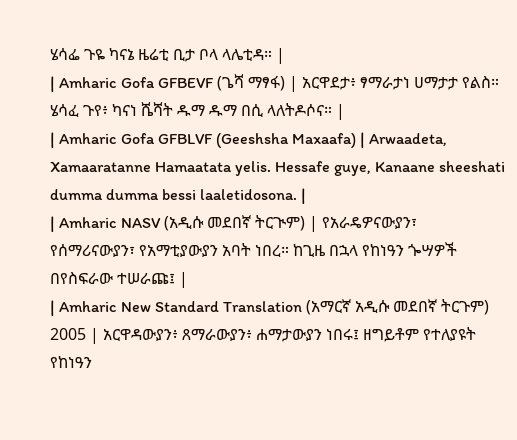ሄሳፌ ጉዬ ካናኔ ዜሬቲ ቢታ ቦላ ላሌቲዳ። |
| Amharic Gofa GFBEVF (ጌሻ ማፃፋ) | አርዋደታ፥ ፃማራታነ ሀማታታ የልስ። ሄሳፈ ጉየ፥ ካናነ ሼሻት ዱማ ዱማ በሲ ላለትዶሶና። |
| Amharic Gofa GFBLVF (Geeshsha Maxaafa) | Arwaadeta, Xamaaratanne Hamaatata yelis. Hessafe guye, Kanaane sheeshati dumma dumma bessi laaletidosona. |
| Amharic NASV (አዲሱ መደበኛ ትርጒም) | የአራዴዎናውያን፣ የሰማሪናውያን፣ የአማቲያውያን አባት ነበረ። ከጊዜ በኋላ የከነዓን ጐሣዎች በየስፍራው ተሠራጩ፤ |
| Amharic New Standard Translation (አማርኛ አዲሱ መደበኛ ትርጉም) 2005 | አርዋዳውያን፥ ጸማራውያን፥ ሐማታውያን ነበሩ፤ ዘግይቶም የተለያዩት የከነዓን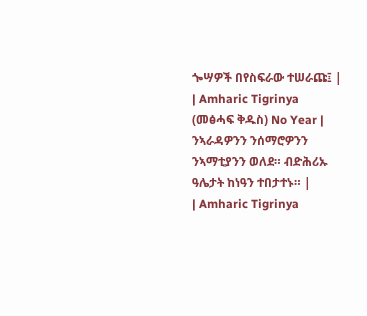ጐሣዎች በየስፍራው ተሠራጩ፤ |
| Amharic Tigrinya (መፅሓፍ ቅዱስ) No Year | ንኣራዳዎንን ንሰማሮዎንን ንኣማቲያንን ወለደ። ብድሕሪኡ ዓሌታት ከነዓን ተበታተኑ። |
| Amharic Tigrinya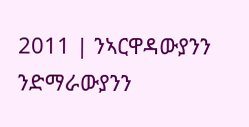2011 | ንኣርዋዳውያንን ንድማራውያንን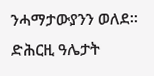ንሓማታውያንን ወለደ። ድሕርዚ ዓሌታት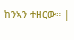ከንኣን ተዘርው። |